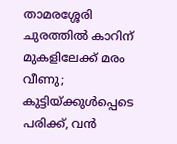താമരശ്ശേരി ചുരത്തിൽ കാറിന് മുകളിലേക്ക് മരം വീണു; കുട്ടിയ്ക്കുൾപ്പെടെ പരിക്ക്, വൻ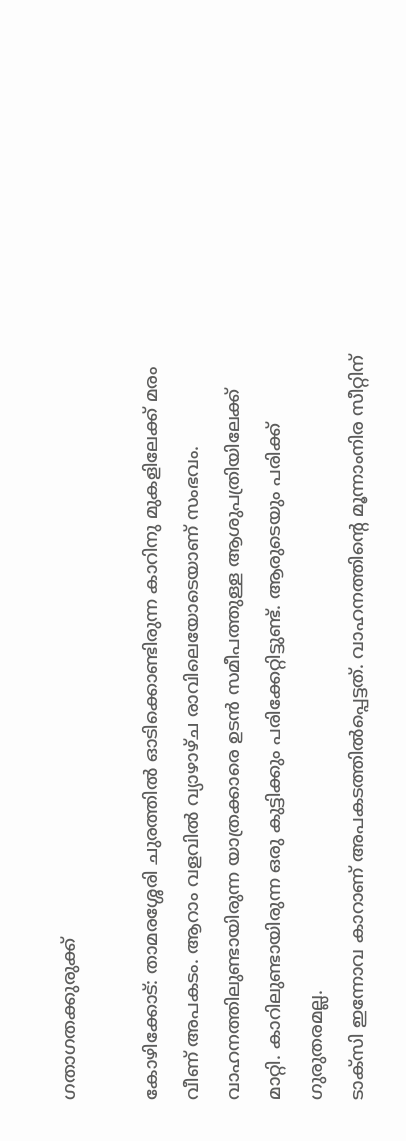ഗതാഗതക്കുരുക്ക്

കോഴിക്കോട്: താമരശ്ശേരി ചുരത്തിൽ ഓടിക്കൊണ്ടിരുന്ന കാറിനു മുകളിലേക്ക് മരം വീണ് അപകടം. ആറാം വളവിൽ വ്യാഴാഴ്ച രാവിലെയോടെയാണ് സംഭവം. വാഹനത്തിലുണ്ടായിരുന്ന യാത്രക്കാരെ ഉടൻ സമീപത്തുള്ള ആശുപത്രിയിലേക്ക് മാറ്റി. കാറിലുണ്ടായിരുന്ന ഒരു കുട്ടിക്കും പരിക്കേറ്റിട്ടുണ്ട്. ആരുടെയും പരിക്ക് ഗുരുതരമല്ല.
ടാക്സി ഇന്നോവ കാറാണ് അപകടത്തിൽപ്പെട്ടത്. വാഹനത്തിന്റെ മൂന്നാംനിര സീറ്റിന്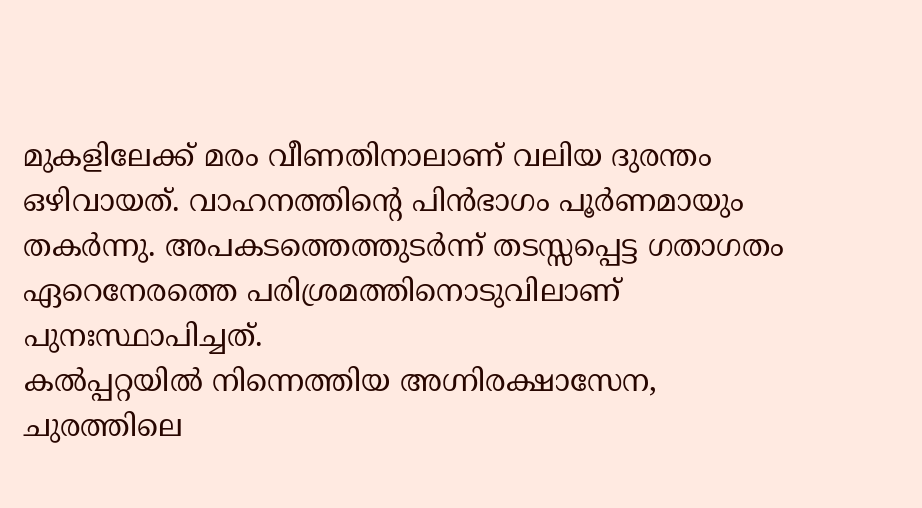മുകളിലേക്ക് മരം വീണതിനാലാണ് വലിയ ദുരന്തം ഒഴിവായത്. വാഹനത്തിന്റെ പിൻഭാഗം പൂർണമായും തകർന്നു. അപകടത്തെത്തുടർന്ന് തടസ്സപ്പെട്ട ഗതാഗതം ഏറെനേരത്തെ പരിശ്രമത്തിനൊടുവിലാണ് പുനഃസ്ഥാപിച്ചത്.
കൽപ്പറ്റയിൽ നിന്നെത്തിയ അഗ്നിരക്ഷാസേന, ചുരത്തിലെ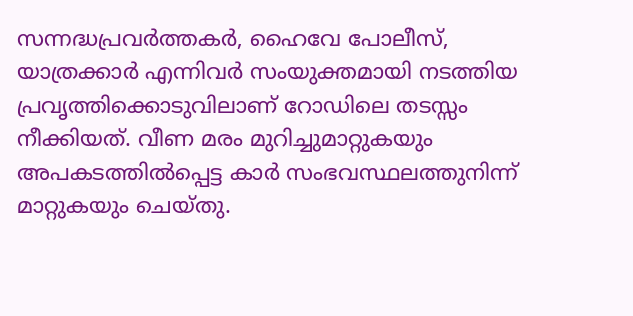സന്നദ്ധപ്രവർത്തകർ, ഹൈവേ പോലീസ്, യാത്രക്കാർ എന്നിവർ സംയുക്തമായി നടത്തിയ പ്രവൃത്തിക്കൊടുവിലാണ് റോഡിലെ തടസ്സം നീക്കിയത്. വീണ മരം മുറിച്ചുമാറ്റുകയും അപകടത്തിൽപ്പെട്ട കാർ സംഭവസ്ഥലത്തുനിന്ന് മാറ്റുകയും ചെയ്തു.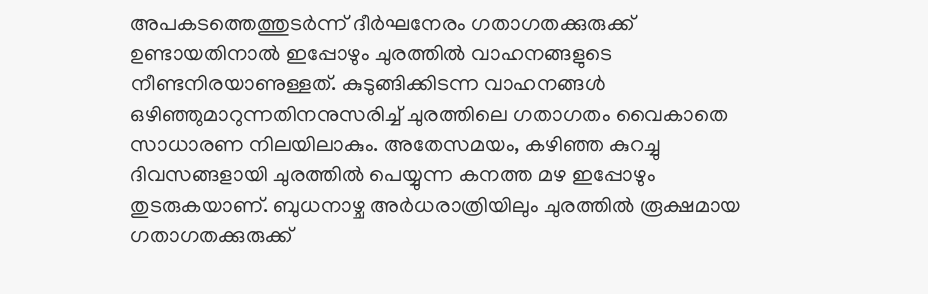അപകടത്തെത്തുടർന്ന് ദീർഘനേരം ഗതാഗതക്കുരുക്ക് ഉണ്ടായതിനാൽ ഇപ്പോഴും ചുരത്തിൽ വാഹനങ്ങളുടെ നീണ്ടനിരയാണുള്ളത്. കുടുങ്ങിക്കിടന്ന വാഹനങ്ങൾ ഒഴിഞ്ഞുമാറുന്നതിനനുസരിച്ച് ചുരത്തിലെ ഗതാഗതം വൈകാതെ സാധാരണ നിലയിലാകും. അതേസമയം, കഴിഞ്ഞ കുറച്ചു ദിവസങ്ങളായി ചുരത്തിൽ പെയ്യുന്ന കനത്ത മഴ ഇപ്പോഴും തുടരുകയാണ്. ബുധനാഴ്ച അർധരാത്രിയിലും ചുരത്തിൽ രൂക്ഷമായ ഗതാഗതക്കുരുക്ക്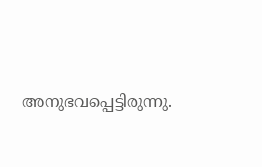അനുഭവപ്പെട്ടിരുന്നു.